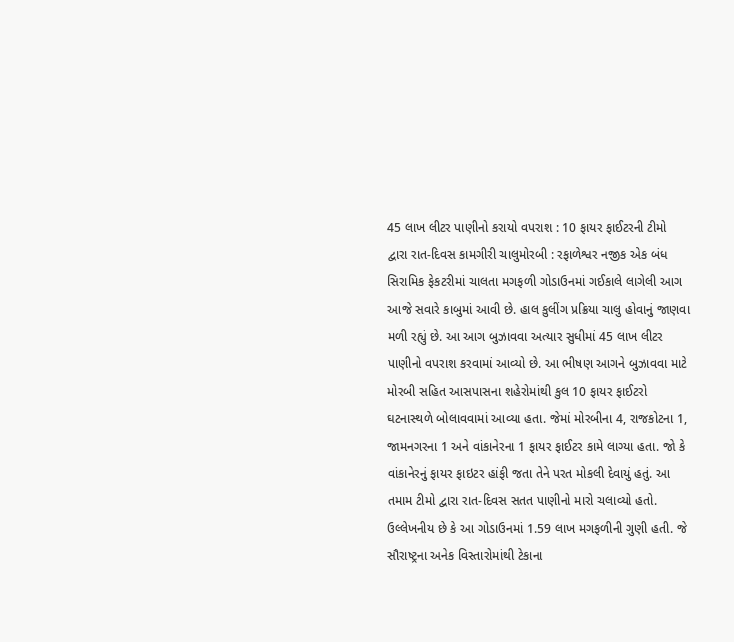45 લાખ લીટર પાણીનો કરાયો વપરાશ : 10 ફાયર ફાઈટરની ટીમો દ્વારા રાત-દિવસ કામગીરી ચાલુમોરબી : રફાળેશ્વર નજીક એક બંધ સિરામિક ફેકટરીમાં ચાલતા મગફળી ગોડાઉનમાં ગઈકાલે લાગેલી આગ આજે સવારે કાબુમાં આવી છે. હાલ કુલીંગ પ્રક્રિયા ચાલુ હોવાનું જાણવા મળી રહ્યું છે. આ આગ બુઝાવવા અત્યાર સુધીમાં 45 લાખ લીટર પાણીનો વપરાશ કરવામાં આવ્યો છે. આ ભીષણ આગને બુઝાવવા માટે મોરબી સહિત આસપાસના શહેરોમાંથી કુલ 10 ફાયર ફાઈટરો ઘટનાસ્થળે બોલાવવામાં આવ્યા હતા. જેમાં મોરબીના 4, રાજકોટના 1, જામનગરના 1 અને વાંકાનેરના 1 ફાયર ફાઈટર કામે લાગ્યા હતા. જો કે વાંકાનેરનું ફાયર ફાઇટર હાંફી જતા તેને પરત મોકલી દેવાયું હતું. આ તમામ ટીમો દ્વારા રાત-દિવસ સતત પાણીનો મારો ચલાવ્યો હતો. ઉલ્લેખનીય છે કે આ ગોડાઉનમાં 1.59 લાખ મગફળીની ગુણી હતી. જે સૌરાષ્ટ્રના અનેક વિસ્તારોમાંથી ટેકાના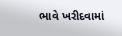ભાવે ખરીદવામાં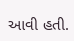આવી હતી.